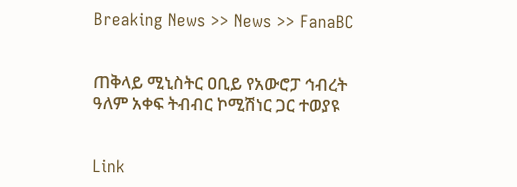Breaking News >> News >> FanaBC


ጠቅላይ ሚኒስትር ዐቢይ የአውሮፓ ኅብረት ዓለም አቀፍ ትብብር ኮሚሽነር ጋር ተወያዩ


Link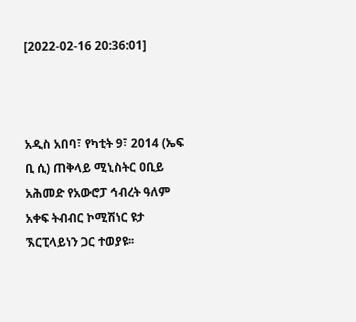[2022-02-16 20:36:01]



አዲስ አበባ፣ የካቲት 9፣ 2014 (ኤፍ ቢ ሲ) ጠቅላይ ሚኒስትር ዐቢይ አሕመድ የአውሮፓ ኅብረት ዓለም አቀፍ ትብብር ኮሚሽነር ዩታ ኧርፒላይነን ጋር ተወያዩ፡፡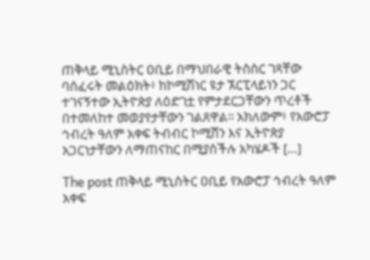ጠቅላይ ሚኒስትር ዐቢይ በማህበራዊ ትስስር ገጻቸው ባሰፈሩት መልዕክት፥ ከኮሚሽነር ዩታ ኧርፒላይነን ጋር ተገናኝተው ኢትዮጵያ ለዕድገቷ የምታደርጋቸውን ጥረቶች በተመለከተ መወያየታቸውን ገልጸዋል፡፡ አክለውም፥ የአውሮፓ ኅብረት ዓለም አቀፍ ትብብር ኮሚሽን እና ኢትዮጵያ አጋርነታቸውን ለማጠናከር በሚያስችሉ አካሄዶች […]

The post ጠቅላይ ሚኒስትር ዐቢይ የአውሮፓ ኅብረት ዓለም አቀፍ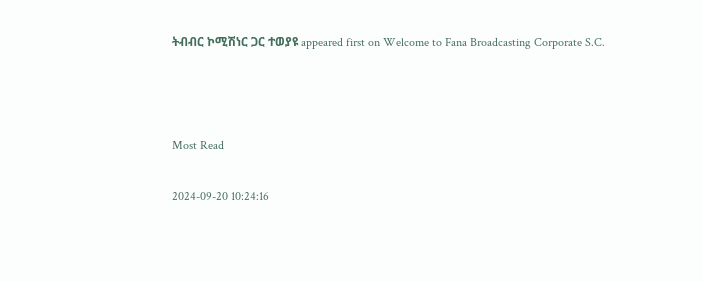ትብብር ኮሚሽነር ጋር ተወያዩ appeared first on Welcome to Fana Broadcasting Corporate S.C.



Most Read

2024-09-20 10:24:16